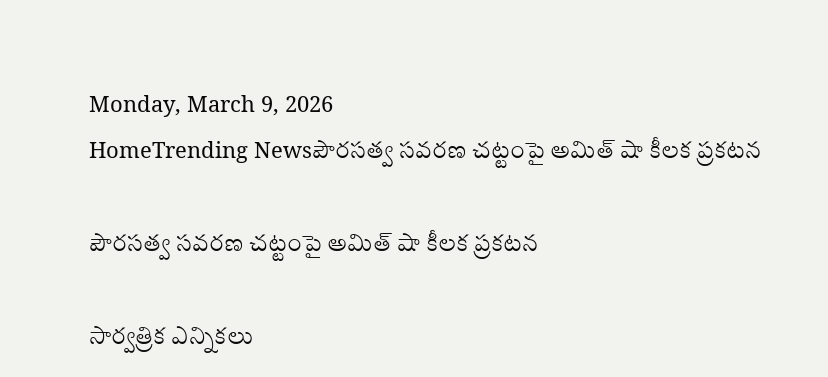Monday, March 9, 2026
HomeTrending Newsపౌర‌స‌త్వ స‌వ‌ర‌ణ చట్టంపై అమిత్ షా కీలక ప్రకటన

పౌర‌స‌త్వ స‌వ‌ర‌ణ చట్టంపై అమిత్ షా కీలక ప్రకటన

సార్వత్రిక ఎన్నికలు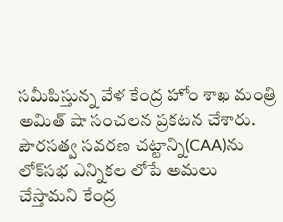సమీపిస్తున్న వేళ కేంద్ర హోం శాఖ మంత్రి అమిత్ షా సంచలన ప్రకటన చేశారు. పౌర‌స‌త్వ స‌వ‌ర‌ణ చ‌ట్టాన్ని(CAA)ను లోక్‌స‌భ ఎన్నిక‌ల లోపే అమ‌లు చేస్తామ‌ని కేంద్ర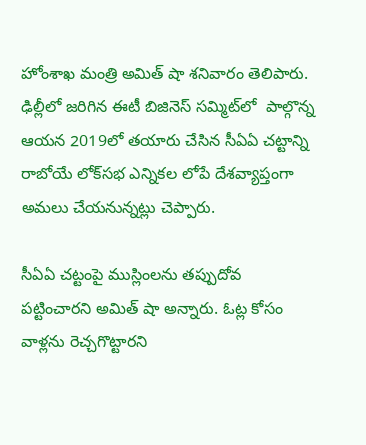హోంశాఖ మంత్రి అమిత్ షా శనివారం తెలిపారు. ఢిల్లీలో జ‌రిగిన ఈటీ బిజినెస్ స‌మ్మిట్‌లో  పాల్గొన్న ఆయ‌న 2019లో త‌యారు చేసిన సీఏఏ చ‌ట్టాన్ని రాబోయే లోక్‌స‌భ ఎన్నిక‌ల లోపే దేశ‌వ్యాప్తంగా అమ‌లు చేయ‌నున్న‌ట్లు చెప్పారు.

సీఏఏ చట్టంపై ముస్లింల‌ను త‌ప్పుదోవ ప‌ట్టించార‌ని అమిత్ షా అన్నారు. ఓట్ల కోసం వాళ్ల‌ను రెచ్చ‌గొట్టార‌ని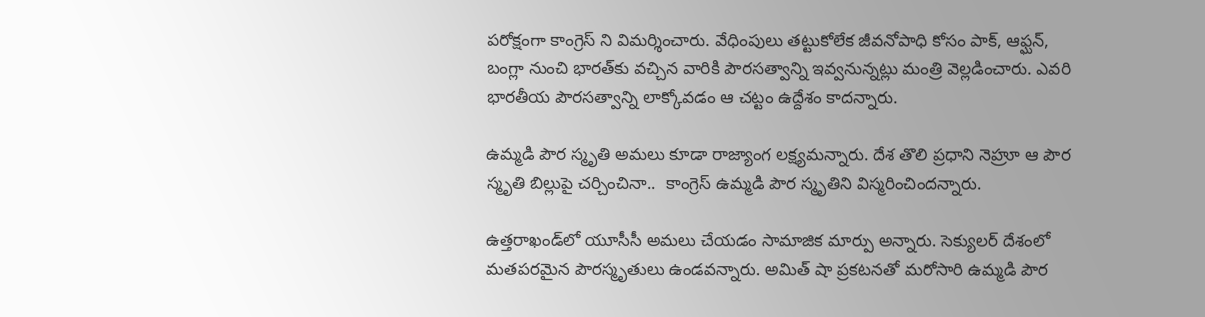పరోక్షంగా కాంగ్రెస్ ని విమర్శించారు. వేధింపులు త‌ట్టుకోలేక జీవ‌నోపాధి కోసం పాక్‌, ఆఫ్ఘ‌న్‌, బంగ్లా నుంచి భార‌త్‌కు వ‌చ్చిన వారికి పౌర‌సత్వాన్ని ఇవ్వ‌నున్న‌ట్లు మంత్రి వెల్ల‌డించారు. ఎవ‌రి భార‌తీయ పౌర‌స‌త్వాన్ని లాక్కోవ‌డం ఆ చ‌ట్టం ఉద్దేశం కాద‌న్నారు.

ఉమ్మ‌డి పౌర స్మృతి అమ‌లు కూడా రాజ్యాంగ ల‌క్ష్య‌మ‌న్నారు. దేశ తొలి ప్ర‌ధాని నెహ్రూ ఆ పౌర స్మృతి బిల్లుపై చర్చించినా..  కాంగ్రెస్ ఉమ్మ‌డి పౌర స్మృతిని విస్మ‌రించింద‌న్నారు.

ఉత్త‌రాఖండ్‌లో యూసీసీ అమ‌లు చేయ‌డం సామాజిక మార్పు అన్నారు. సెక్యుల‌ర్ దేశంలో మ‌త‌ప‌ర‌మైన పౌర‌స్మృతులు ఉండ‌వ‌న్నారు. అమిత్ షా ప్రకటనతో మరోసారి ఉమ్మడి పౌర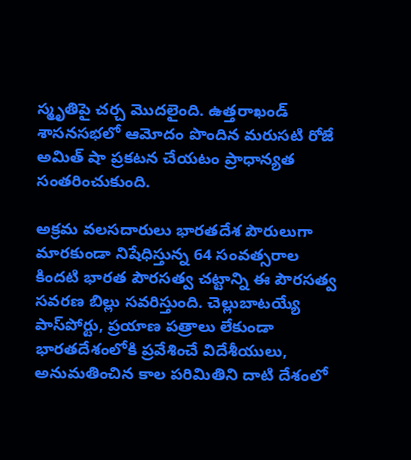స్మృతిపై చర్చ మొదలైంది. ఉత్తరాఖండ్ శాసనసభలో ఆమోదం పొందిన మరుసటి రోజే అమిత్ షా ప్రకటన చేయటం ప్రాధాన్యత సంతరించుకుంది.

అక్రమ వలసదారులు భారతదేశ పౌరులుగా మారకుండా నిషేధిస్తున్న 64 సంవత్సరాల కిందటి భారత పౌరసత్వ చట్టాన్ని ఈ పౌరసత్వ సవరణ బిల్లు సవరిస్తుంది. చెల్లుబాటయ్యే పాస్‌పోర్టు, ప్రయాణ పత్రాలు లేకుండా భారతదేశంలోకి ప్రవేశించే విదేశీయులు, అనుమతించిన కాల పరిమితిని దాటి దేశంలో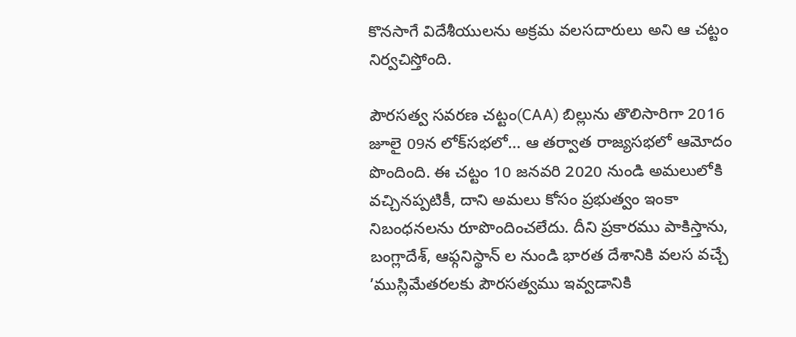కొనసాగే విదేశీయులను అక్రమ వలసదారులు అని ఆ చట్టం నిర్వచిస్తోంది.

పౌరసత్వ సవరణ చట్టం(CAA) బిల్లును తొలిసారిగా 2016 జూలై 09న లోక్‌సభలో… ఆ తర్వాత రాజ్యసభలో ఆమోదం పొందింది. ఈ చట్టం 10 జనవరి 2020 నుండి అమలులోకి వచ్చినప్పటికీ, దాని అమలు కోసం ప్రభుత్వం ఇంకా నిబంధనలను రూపొందించలేదు. దీని ప్రకారము పాకిస్తాను, బంగ్లాదేశ్, ఆఫ్గనిస్థాన్ ల నుండి భారత దేశానికి వలస వచ్చే ’ముస్లిమేతరలకు పౌరసత్వము ఇవ్వడానికి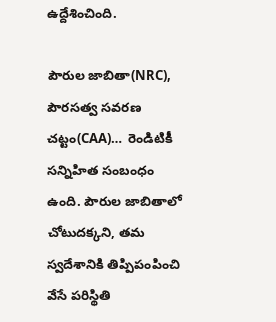ఉద్దేశించింది.

పౌరుల జాబితా(NRC), పౌరసత్వ సవరణ చట్టం(CAA)…  రెండిటికీ సన్నిహిత సంబంధం ఉంది. పౌరుల జాబితాలో చోటుదక్కని, తమ స్వదేశానికి తిప్పిపంపించి వేసే పరిస్థితి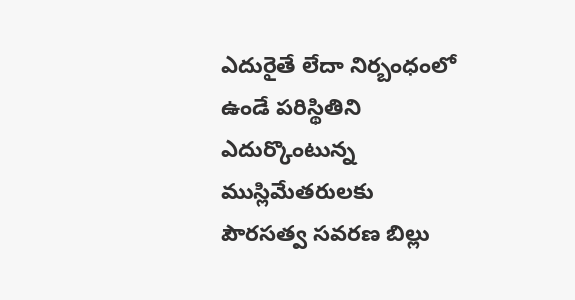ఎదురైతే లేదా నిర్బంధంలో ఉండే పరిస్థితిని ఎదుర్కొంటున్న ముస్లిమేతరులకు పౌరసత్వ సవరణ బిల్లు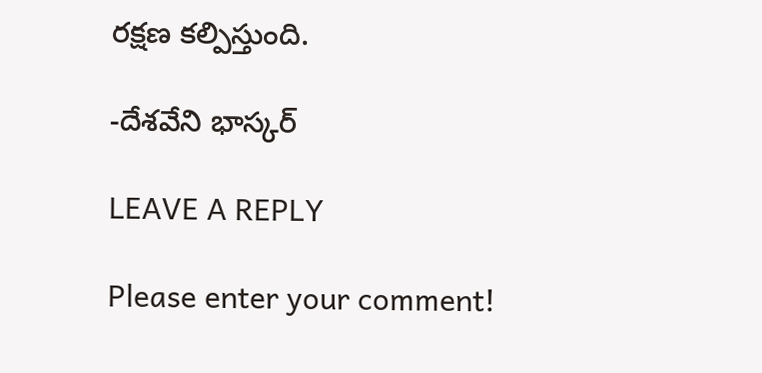రక్షణ కల్పిస్తుంది.

-దేశవేని భాస్కర్

LEAVE A REPLY

Please enter your comment!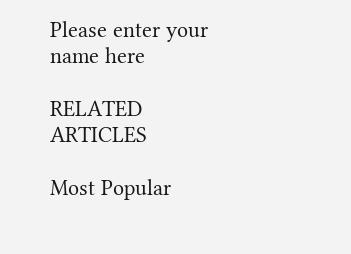Please enter your name here

RELATED ARTICLES

Most Popular